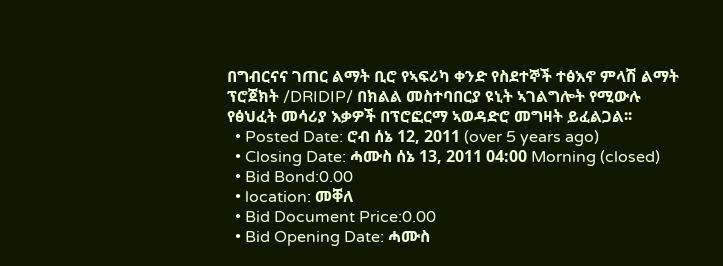በግብርናና ገጠር ልማት ቢሮ የኣፍሪካ ቀንድ የስደተኞች ተፅእኖ ምላሽ ልማት ፕሮጀክት /DRIDIP/ በክልል መስተባበርያ ዩኒት ኣገልግሎት የሚውሉ የፅህፈት መሳሪያ እቃዎች በፕሮፎርማ ኣወዳድሮ መግዛት ይፈልጋል፡፡
  • Posted Date: ሮብ ሰኔ 12, 2011 (over 5 years ago)
  • Closing Date: ሓሙስ ሰኔ 13, 2011 04:00 Morning (closed)
  • Bid Bond:0.00
  • location: መቐለ
  • Bid Document Price:0.00
  • Bid Opening Date: ሓሙስ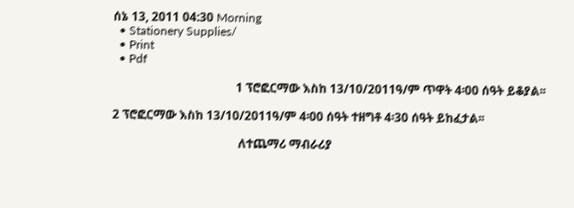ሰኔ 13, 2011 04:30 Morning
  • Stationery Supplies/
  • Print
  • Pdf

                                         1 ፕሮፎርማው እስከ 13/10/2011ዓ/ም ጥዋት 4፡00 ሰዓት ይቆያል፡፡

2 ፕሮፎርማው እስከ 13/10/2011ዓ/ም 4፡00 ሰዓት ተዘግቶ 4፡30 ሰዓት ይከፈታል፡፡

                                          ለተጨማሪ ማብራሪያ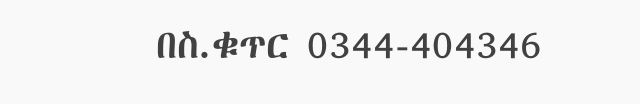በስ.ቁጥር 0344-404346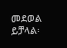መደወል ይቻላል፡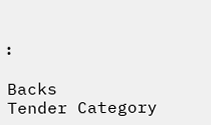፡

Backs
Tender Category